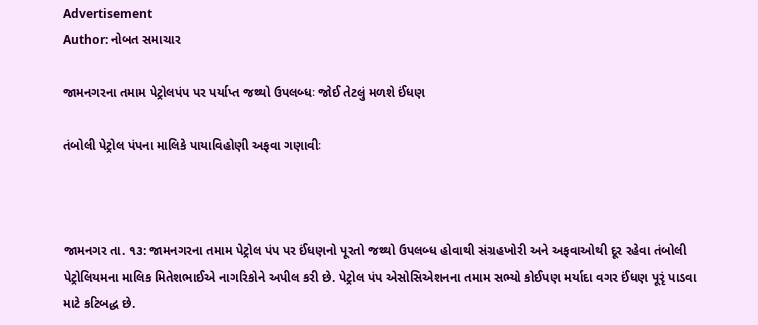Advertisement
Author: નોબત સમાચાર

જામનગરના તમામ પેટ્રોલપંપ પર પર્યાપ્ત જથ્થો ઉપલબ્ધઃ જોઈ તેટલું મળશે ઈંધણ

તંબોલી પેટ્રોલ પંપના માલિકે પાયાવિહોણી અફવા ગણાવીઃ



જામનગર તા. ૧૩: જામનગરના તમામ પેટ્રોલ પંપ પર ઈંધણનો પૂરતો જથ્થો ઉપલબ્ધ હોવાથી સંગ્રહખોરી અને અફવાઓથી દૂર રહેવા તંબોલી પેટ્રોલિયમના માલિક મિતેશભાઈએ નાગરિકોને અપીલ કરી છે. પેટ્રોલ પંપ એસોસિએશનના તમામ સભ્યો કોઈપણ મર્યાદા વગર ઈંધણ પૂરૃં પાડવા માટે કટિબદ્ધ છે.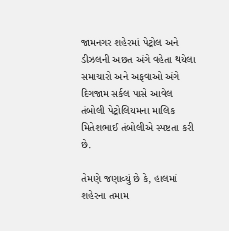જામનગર શહેરમાં પેટ્રોલ અને ડીઝલની અછત અંગે વહેતા થયેલા સમાચારો અને અફવાઓ અંગે દિગજામ સર્કલ પાસે આવેલ તંબોલી પેટ્રોલિયમના માલિક મિતેશભાઈ તંબોલીએ સ્પષ્ટતા કરી છે.

તેમણે જણાવ્યું છે કે, હાલમાં શહેરના તમામ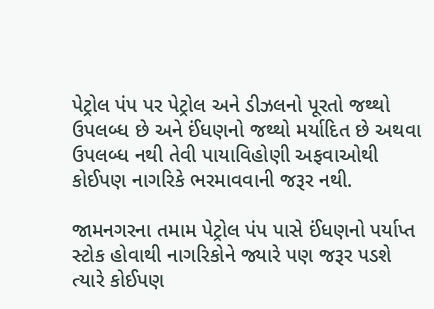પેટ્રોલ પંપ પર પેટ્રોલ અને ડીઝલનો પૂરતો જથ્થો ઉપલબ્ધ છે અને ઈંધણનો જથ્થો મર્યાદિત છે અથવા ઉપલબ્ધ નથી તેવી પાયાવિહોણી અફવાઓથી કોઈપણ નાગરિકે ભરમાવવાની જરૂર નથી.

જામનગરના તમામ પેટ્રોલ પંપ પાસે ઈંધણનો પર્યાપ્ત સ્ટોક હોવાથી નાગરિકોને જ્યારે પણ જરૂર પડશે ત્યારે કોઈપણ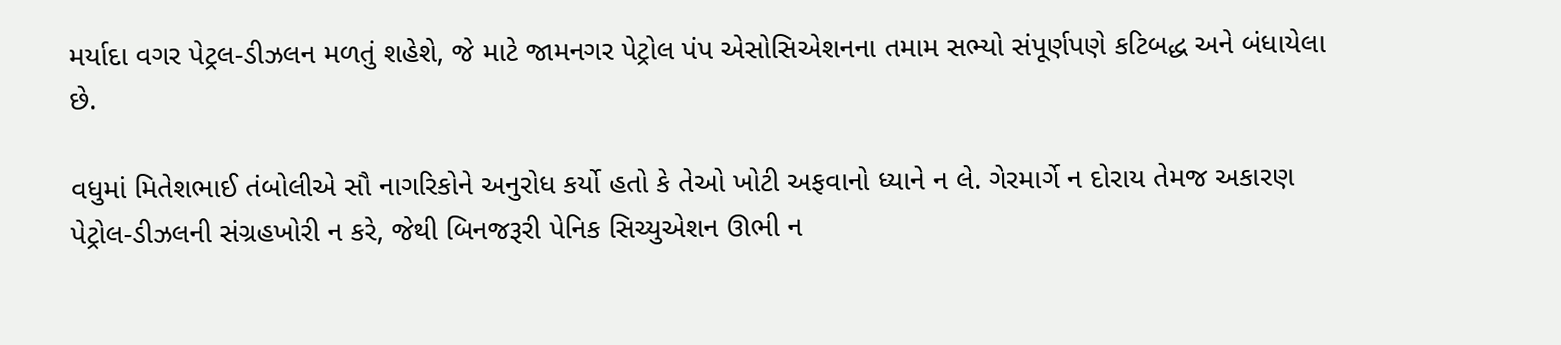મર્યાદા વગર પેટ્રલ-ડીઝલન મળતું શહેશે, જે માટે જામનગર પેટ્રોલ પંપ એસોસિએશનના તમામ સભ્યો સંપૂર્ણપણે કટિબદ્ધ અને બંધાયેલા છે.

વધુમાં મિતેશભાઈ તંબોલીએ સૌ નાગરિકોને અનુરોધ કર્યો હતો કે તેઓ ખોટી અફવાનો ધ્યાને ન લે. ગેરમાર્ગે ન દોરાય તેમજ અકારણ પેટ્રોલ-ડીઝલની સંગ્રહખોરી ન કરે, જેથી બિનજરૂરી પેનિક સિચ્યુએશન ઊભી ન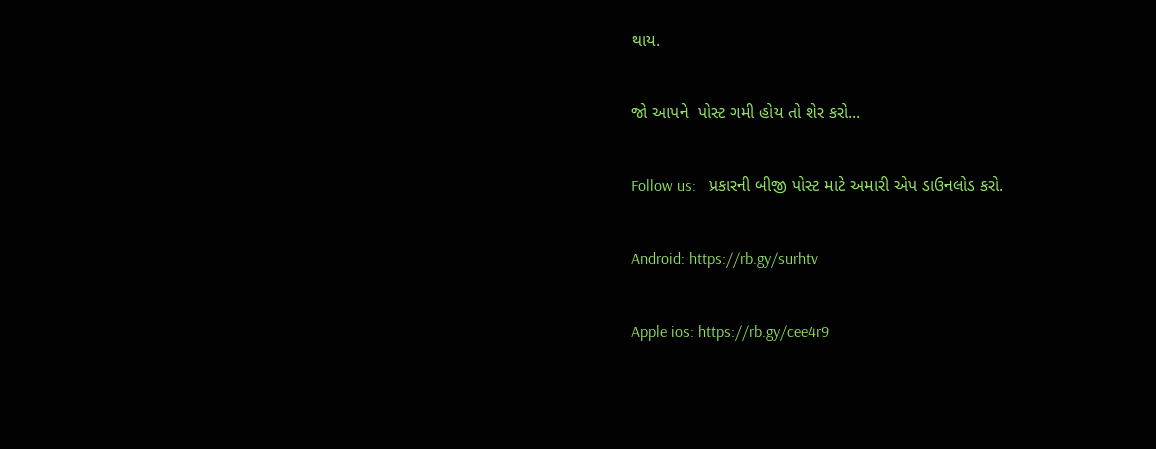થાય.

જો આપને  પોસ્ટ ગમી હોય તો શેર કરો...

Follow us:   પ્રકારની બીજી પોસ્ટ માટે અમારી એપ ડાઉનલોડ કરો.

Android: https://rb.gy/surhtv

Apple ios: https://rb.gy/cee4r9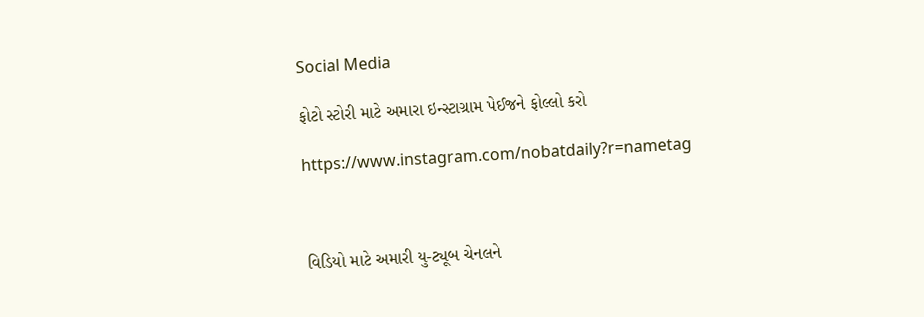Social Media

ફોટો સ્ટોરી માટે અમારા ઇન્સ્ટાગ્રામ પેઈજને ફોલ્લો કરો

https://www.instagram.com/nobatdaily?r=nametag



વિડિયો માટે અમારી યુ-ટ્યૂબ ચેનલને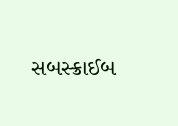સબસ્ક્રાઈબ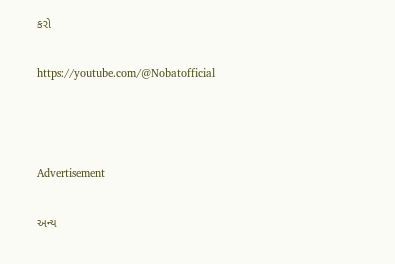કરો

https://youtube.com/@Nobatofficial



Advertisement

અન્ય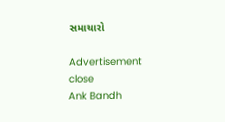સમાચારો

Advertisement
close
Ank Bandh